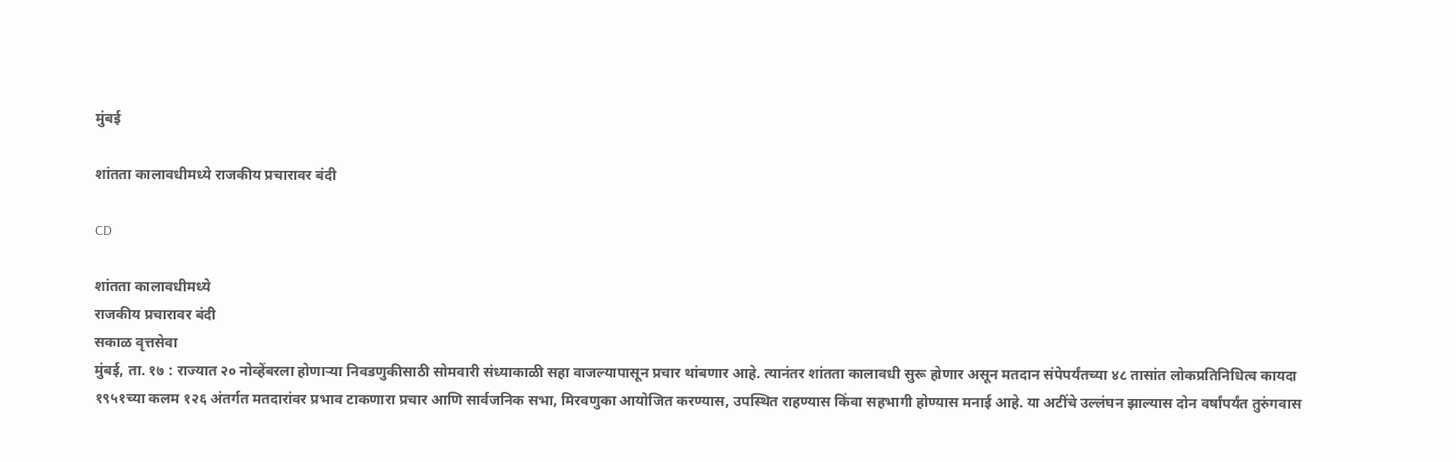मुंबई

शांतता कालावधीमध्ये राजकीय प्रचारावर बंदी

CD

शांतता कालावधीमध्ये
राजकीय प्रचारावर बंदी
सकाळ वृत्तसेवा
मुंबई, ता. १७ : राज्यात २० नोव्हेंबरला होणाऱ्या निवडणुकीसाठी सोमवारी संध्याकाळी सहा वाजल्यापासून प्रचार थांबणार आहे. त्यानंतर शांतता कालावधी सुरू होणार असून मतदान संपेपर्यंतच्या ४८ तासांत लोकप्रतिनिधित्व कायदा १९५१च्या कलम १२६ अंतर्गत मतदारांवर प्रभाव टाकणारा प्रचार आणि सार्वजनिक सभा, मिरवणुका आयोजित करण्यास, उपस्थित राहण्यास किंवा सहभागी होण्यास मनाई आहे. या अटींचे उल्लंघन झाल्यास दोन वर्षांपर्यंत तुरुंगवास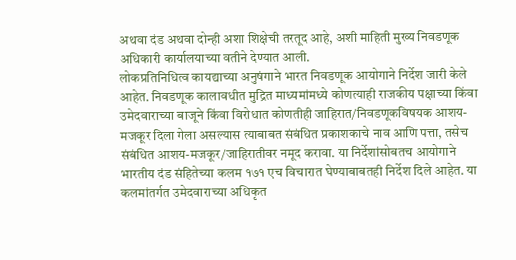अथवा दंड अथवा दोन्ही अशा शिक्षेची तरतूद आहे, अशी माहिती मुख्य निवडणूक अधिकारी कार्यालयाच्या वतीने देण्यात आली.
लोकप्रतिनिधित्व कायद्याच्या अनुषंगाने भारत निवडणूक आयोगाने निर्देश जारी केले आहेत. निवडणूक कालावधीत मुद्रित माध्यमांमध्ये कोणत्याही राजकीय पक्षाच्या किंवा उमेदवाराच्या बाजूने किंवा विरोधात कोणतीही जाहिरात/निवडणूकविषयक आशय- मजकूर दिला गेला असल्यास त्याबाबत संबंधित प्रकाशकाचे नाव आणि पत्ता, तसेच संबंधित आशय-मजकूर/जाहिरातीवर नमूद करावा. या निर्देशांसोबतच आयोगाने भारतीय दंड संहितेच्या कलम १७१ एच विचारात घेण्याबाबतही निर्देश दिले आहेत. या कलमांतर्गत उमेदवाराच्या अधिकृत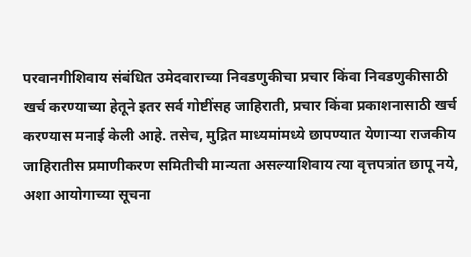परवानगीशिवाय संबंधित उमेदवाराच्या निवडणुकीचा प्रचार किंवा निवडणुकीसाठी खर्च करण्याच्या हेतूने इतर सर्व गोष्टींसह जाहिराती, प्रचार किंवा प्रकाशनासाठी खर्च करण्यास मनाई केली आहे. तसेच, मुद्रित माध्यमांमध्ये छापण्यात येणाऱ्या राजकीय जाहिरातीस प्रमाणीकरण समितीची मान्यता असल्याशिवाय त्या वृत्तपत्रांत छापू नये, अशा आयोगाच्या सूचना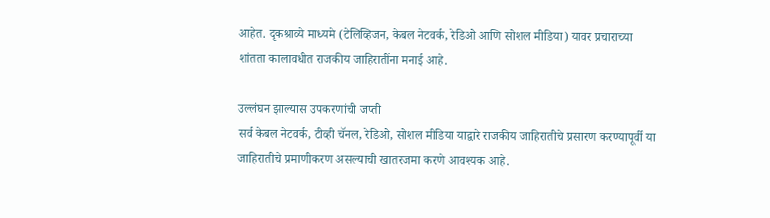आहेत. दृकश्राव्ये माध्यमे (टेलिव्हिजन, केबल नेटवर्क, रेडिओ आणि सोशल मीडिया) यावर प्रचाराच्या शांतता कालावधीत राजकीय जाहिरातींना मनाई आहे.

उल्लंघन झाल्यास उपकरणांची जप्ती
सर्व केबल नेटवर्क, टीव्ही चॅनल, रेडिओ, सोशल मीडिया याद्वारे राजकीय जाहिरातीचे प्रसारण करण्यापूर्वी या जाहिरातीचे प्रमाणीकरण असल्याची खातरजमा करणे आवश्यक आहे.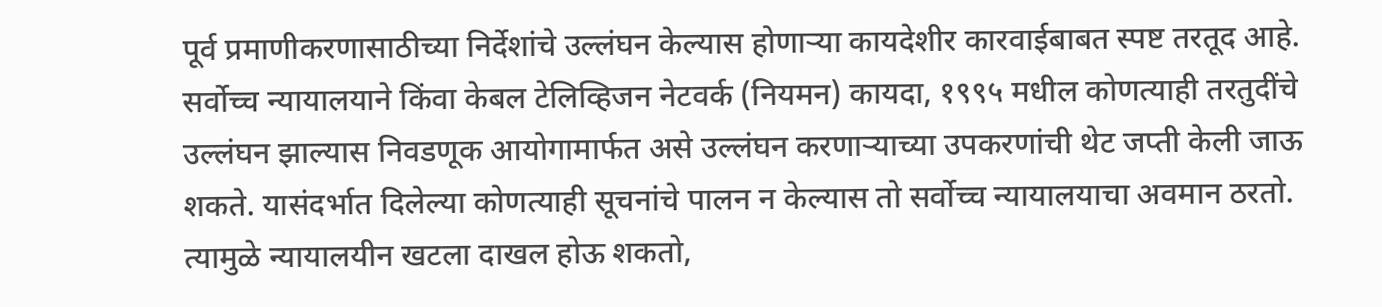पूर्व प्रमाणीकरणासाठीच्या निर्देशांचे उल्लंघन केल्यास होणाऱ्या कायदेशीर कारवाईबाबत स्पष्ट तरतूद आहे. सर्वोच्च न्यायालयाने किंवा केबल टेलिव्हिजन नेटवर्क (नियमन) कायदा, १९९५ मधील कोणत्याही तरतुदींचे उल्लंघन झाल्यास निवडणूक आयोगामार्फत असे उल्लंघन करणाऱ्याच्या उपकरणांची थेट जप्ती केली जाऊ शकते. यासंदर्भात दिलेल्या कोणत्याही सूचनांचे पालन न केल्यास तो सर्वोच्च न्यायालयाचा अवमान ठरतो. त्यामुळे न्यायालयीन खटला दाखल होऊ शकतो,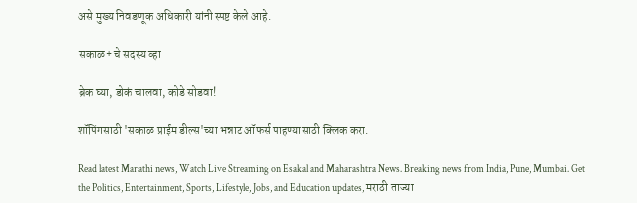असे मुख्य निवडणूक अधिकारी यांनी स्पष्ट केले आहे.

सकाळ+ चे सदस्य व्हा

ब्रेक घ्या, डोकं चालवा, कोडे सोडवा!

शॉपिंगसाठी 'सकाळ प्राईम डील्स'च्या भन्नाट ऑफर्स पाहण्यासाठी क्लिक करा.

Read latest Marathi news, Watch Live Streaming on Esakal and Maharashtra News. Breaking news from India, Pune, Mumbai. Get the Politics, Entertainment, Sports, Lifestyle, Jobs, and Education updates, मराठी ताज्या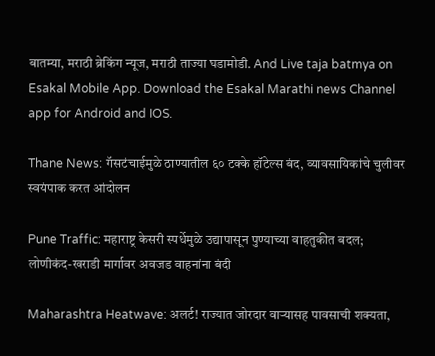बातम्या, मराठी ब्रेकिंग न्यूज, मराठी ताज्या घडामोडी. And Live taja batmya on Esakal Mobile App. Download the Esakal Marathi news Channel app for Android and IOS.

Thane News: गॅसटंचाईमुळे ठाण्यातील ६० टक्के हॉटेल्स बंद, व्यावसायिकांचे चुलीवर स्वयंपाक करत आंदोलन

Pune Traffic: महाराष्ट्र केसरी स्पर्धेमुळे उद्यापासून पुण्याच्या वाहतुकीत बदल; लोणीकंद-खराडी मार्गावर अवजड वाहनांना बंदी

Maharashtra Heatwave: अलर्ट! राज्यात जोरदार वाऱ्यासह पावसाची शक्यता,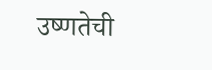उष्णतेची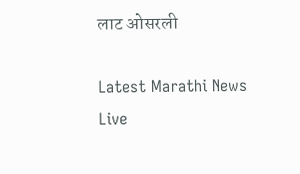लाट ओसरली

Latest Marathi News Live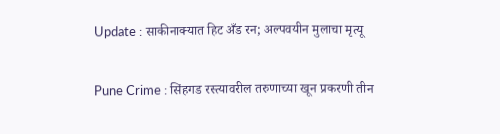Update : साकीनाक्यात हिट अँड रन; अल्पवयीन मुलाचा मृत्यू

Pune Crime : सिंहगड रस्त्यावरील तरुणाच्या खून प्रकरणी तीन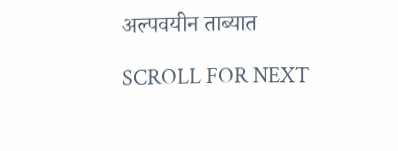अल्पवयीन ताब्यात

SCROLL FOR NEXT